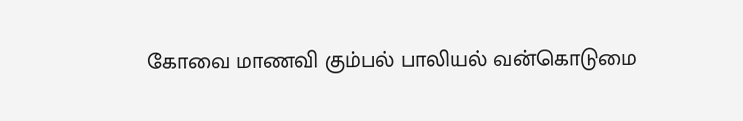கோவை மாணவி கும்பல் பாலியல் வன்கொடுமை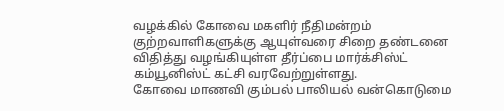வழக்கில் கோவை மகளிர் நீதிமன்றம் குற்றவாளிகளுக்கு ஆயுள்வரை சிறை தண்டனை விதித்து வழங்கியுள்ள தீர்ப்பை மார்க்சிஸ்ட் கம்யூனிஸ்ட் கட்சி வரவேற்றுள்ளது.
கோவை மாணவி கும்பல் பாலியல் வன்கொடுமை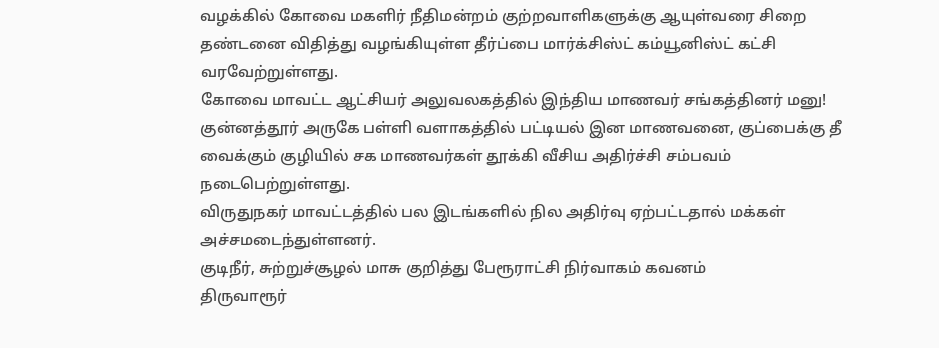வழக்கில் கோவை மகளிர் நீதிமன்றம் குற்றவாளிகளுக்கு ஆயுள்வரை சிறை தண்டனை விதித்து வழங்கியுள்ள தீர்ப்பை மார்க்சிஸ்ட் கம்யூனிஸ்ட் கட்சி வரவேற்றுள்ளது.
கோவை மாவட்ட ஆட்சியர் அலுவலகத்தில் இந்திய மாணவர் சங்கத்தினர் மனு!
குன்னத்தூர் அருகே பள்ளி வளாகத்தில் பட்டியல் இன மாணவனை, குப்பைக்கு தீ வைக்கும் குழியில் சக மாணவர்கள் தூக்கி வீசிய அதிர்ச்சி சம்பவம் நடைபெற்றுள்ளது.
விருதுநகர் மாவட்டத்தில் பல இடங்களில் நில அதிர்வு ஏற்பட்டதால் மக்கள் அச்சமடைந்துள்ளனர்.
குடிநீர், சுற்றுச்சூழல் மாசு குறித்து பேரூராட்சி நிர்வாகம் கவனம்
திருவாரூர்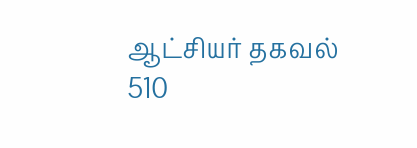ஆட்சியர் தகவல்
510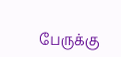பேருக்கு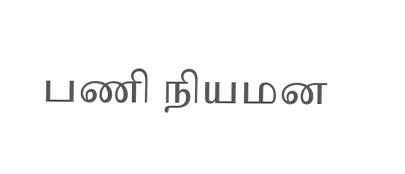பணி நியமன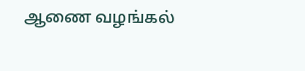ஆணை வழங்கல்